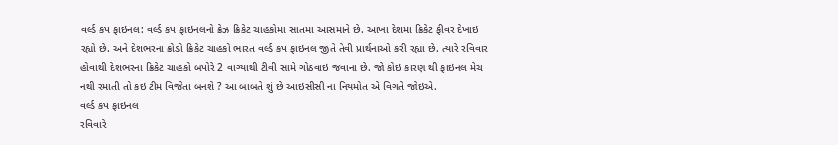વર્લ્ડ કપ ફાઇનલ: વર્લ્ડ કપ ફાઇનલનો ક્રેઝ ક્રિકેટ ચાહકોમા સાતમા આસમાને છે. આખા દેશમા ક્રિકેટ ફીવર દેખાઇ રહ્યો છે. અને દેશભરના ક્રોડો ક્રિકેટ ચાહકો ભારત વર્લ્ડ કપ ફાઇનલ જીતે તેવી પ્રાર્થનાઓ કરી રહ્યા છે. ત્યારે રવિવાર હોવાથી દેશભરના ક્રિકેટ ચાહકો બપોરે 2 વાગ્યાથી ટીવી સામે ગોઠવાઇ જવાના છે. જો કોઇ કારણ થી ફાઇનલ મેચ નથી રમાતી તો કઇ ટીમ વિજેતા બનશે ? આ બાબતે શું છે આઇસીસી ના નિયમોત એ વિગતે જોઇએ.
વર્લ્ડ કપ ફાઇનલ
રવિવારે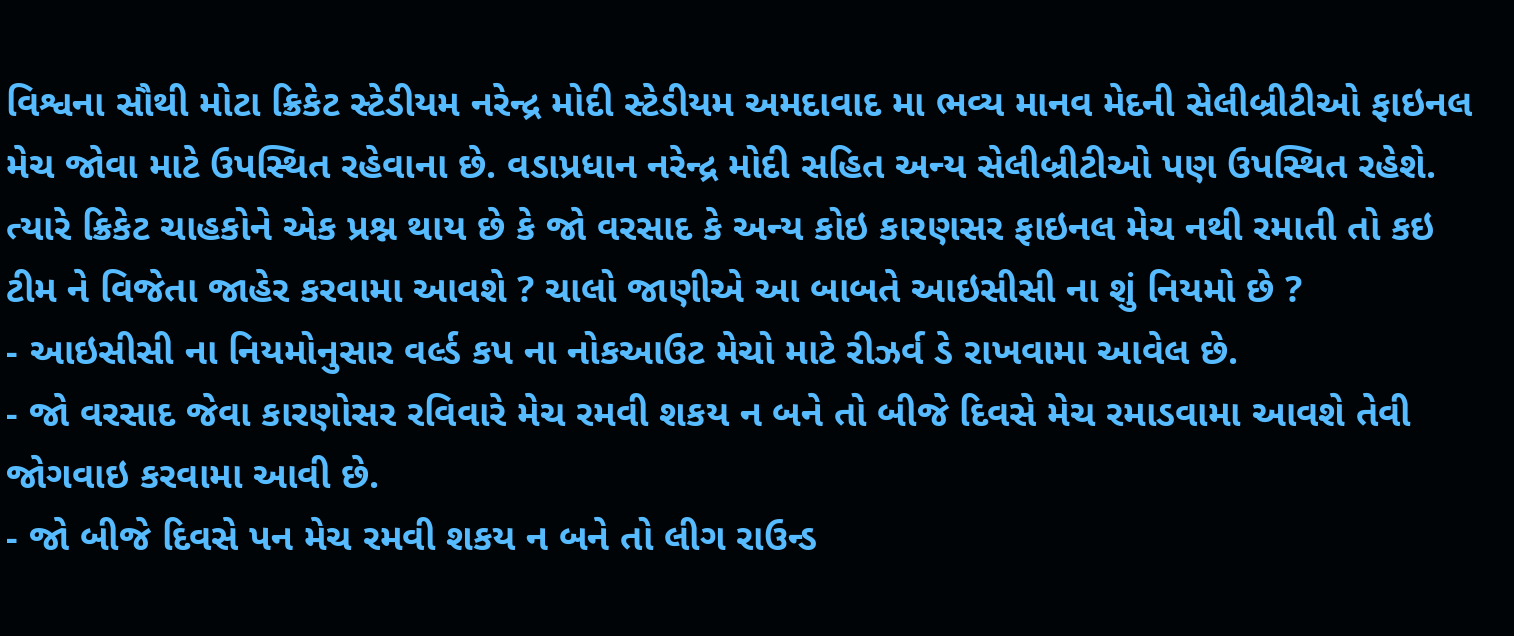વિશ્વના સૌથી મોટા ક્રિકેટ સ્ટેડીયમ નરેન્દ્ર મોદી સ્ટેડીયમ અમદાવાદ મા ભવ્ય માનવ મેદની સેલીબ્રીટીઓ ફાઇનલ મેચ જોવા માટે ઉપસ્થિત રહેવાના છે. વડાપ્રધાન નરેન્દ્ર મોદી સહિત અન્ય સેલીબ્રીટીઓ પણ ઉપસ્થિત રહેશે. ત્યારે ક્રિકેટ ચાહકોને એક પ્રશ્ન થાય છે કે જો વરસાદ કે અન્ય કોઇ કારણસર ફાઇનલ મેચ નથી રમાતી તો કઇ ટીમ ને વિજેતા જાહેર કરવામા આવશે ? ચાલો જાણીએ આ બાબતે આઇસીસી ના શું નિયમો છે ?
- આઇસીસી ના નિયમોનુસાર વર્લ્ડ કપ ના નોકઆઉટ મેચો માટે રીઝર્વ ડે રાખવામા આવેલ છે.
- જો વરસાદ જેવા કારણોસર રવિવારે મેચ રમવી શકય ન બને તો બીજે દિવસે મેચ રમાડવામા આવશે તેવી જોગવાઇ કરવામા આવી છે.
- જો બીજે દિવસે પન મેચ રમવી શકય ન બને તો લીગ રાઉન્ડ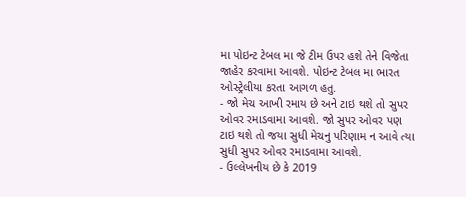મા પોઇન્ટ ટેબલ મા જે ટીમ ઉપર હશે તેને વિજેતા જાહેર કરવામા આવશે. પોઇન્ટ ટેબલ મા ભારત ઓસ્ટ્રેલીયા કરતા આગળ હતુ.
- જો મેચ આખી રમાય છે અને ટાઇ થશે તો સુપર ઓવર રમાડવામા આવશે. જો સુપર ઓવર પણ ટાઇ થશે તો જયા સુધી મેચનુ પરિણામ ન આવે ત્યા સુધી સુપર ઓવર રમાડવામા આવશે.
- ઉલ્લેખનીય છે કે 2019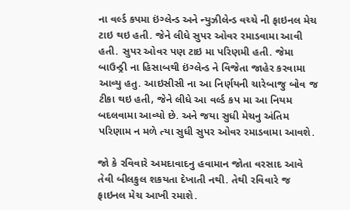ના વર્લ્ડ કપમા ઇંગ્લેન્ડ અને ન્યુઝીલેન્ડ વચ્ચે ની ફાઇનલ મેચ ટાઇ થઇ હતી. જેને લીધે સુપર ઓવર રમાડવામા આવી હતી. સુપર ઓવર પણ ટાઇ મા પરિણમી હતી. જેમા બાઉન્ડ્રી ના હિસાબથી ઇંગ્લેન્ડ ને વિજેતા જાહેર કરવામા આવ્યુ હતુ. આઇસીસી ના આ નિર્ણયની ચારેબાજુ બોવ જ ટીકા થઇ હતી, જેને લીધે આ વર્લ્ડ કપ મા આ નિયમ બદલવામા આવ્યો છે. અને જયા સુધી મેચનુ અંતિમ પરિણામ ન મળે ત્યા સુધી સુપર ઓવર રમાડવામા આવશે.

જો કે રવિવારે અમદાવાદનુ હવામાન જોતા વરસાદ આવે તેવી બીલકુલ શકયતા દેખાતી નથી. તેથી રવિવારે જ ફાઇનલ મેચ આખી રમાશે.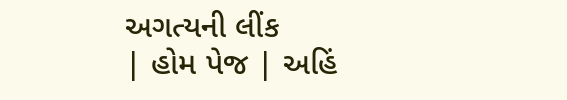અગત્યની લીંક
| હોમ પેજ | અહિં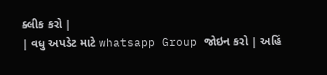ક્લીક કરો |
| વધુ અપડેટ માટે whatsapp Group જોઇન કરો | અહિં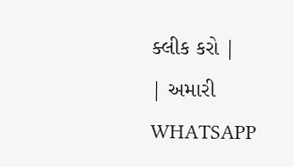ક્લીક કરો |
| અમારી WHATSAPP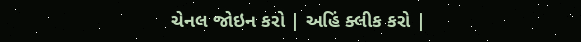ચેનલ જોઇન કરો | અહિં ક્લીક કરો |